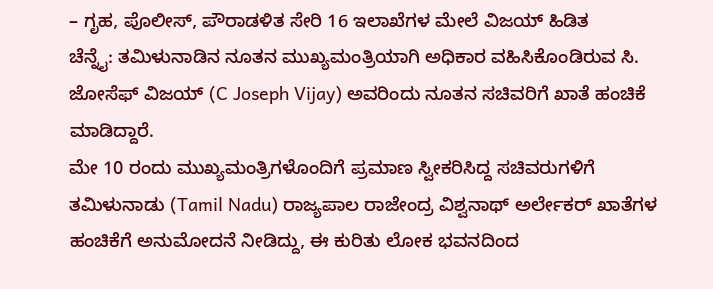– ಗೃಹ, ಪೊಲೀಸ್, ಪೌರಾಡಳಿತ ಸೇರಿ 16 ಇಲಾಖೆಗಳ ಮೇಲೆ ವಿಜಯ್ ಹಿಡಿತ
ಚೆನ್ನೈ: ತಮಿಳುನಾಡಿನ ನೂತನ ಮುಖ್ಯಮಂತ್ರಿಯಾಗಿ ಅಧಿಕಾರ ವಹಿಸಿಕೊಂಡಿರುವ ಸಿ. ಜೋಸೆಫ್ ವಿಜಯ್ (C Joseph Vijay) ಅವರಿಂದು ನೂತನ ಸಚಿವರಿಗೆ ಖಾತೆ ಹಂಚಿಕೆ ಮಾಡಿದ್ದಾರೆ.
ಮೇ 10 ರಂದು ಮುಖ್ಯಮಂತ್ರಿಗಳೊಂದಿಗೆ ಪ್ರಮಾಣ ಸ್ವೀಕರಿಸಿದ್ದ ಸಚಿವರುಗಳಿಗೆ ತಮಿಳುನಾಡು (Tamil Nadu) ರಾಜ್ಯಪಾಲ ರಾಜೇಂದ್ರ ವಿಶ್ವನಾಥ್ ಅರ್ಲೇಕರ್ ಖಾತೆಗಳ ಹಂಚಿಕೆಗೆ ಅನುಮೋದನೆ ನೀಡಿದ್ದು, ಈ ಕುರಿತು ಲೋಕ ಭವನದಿಂದ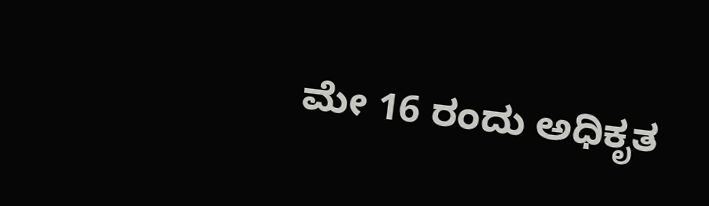ಮೇ 16 ರಂದು ಅಧಿಕೃತ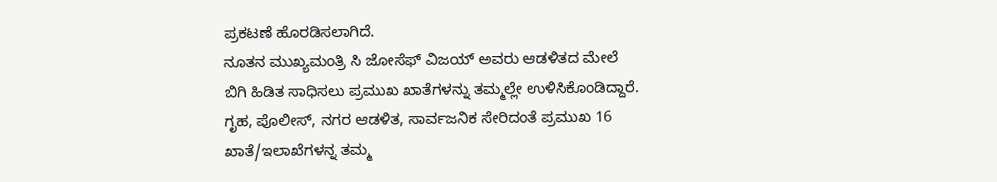ಪ್ರಕಟಣೆ ಹೊರಡಿಸಲಾಗಿದೆ.
ನೂತನ ಮುಖ್ಯಮಂತ್ರಿ ಸಿ ಜೋಸೆಫ್ ವಿಜಯ್ ಅವರು ಆಡಳಿತದ ಮೇಲೆ ಬಿಗಿ ಹಿಡಿತ ಸಾಧಿಸಲು ಪ್ರಮುಖ ಖಾತೆಗಳನ್ನು ತಮ್ಮಲ್ಲೇ ಉಳಿಸಿಕೊಂಡಿದ್ದಾರೆ. ಗೃಹ, ಪೊಲೀಸ್, ನಗರ ಆಡಳಿತ, ಸಾರ್ವಜನಿಕ ಸೇರಿದಂತೆ ಪ್ರಮುಖ 16 ಖಾತೆ/ಇಲಾಖೆಗಳನ್ನ ತಮ್ಮ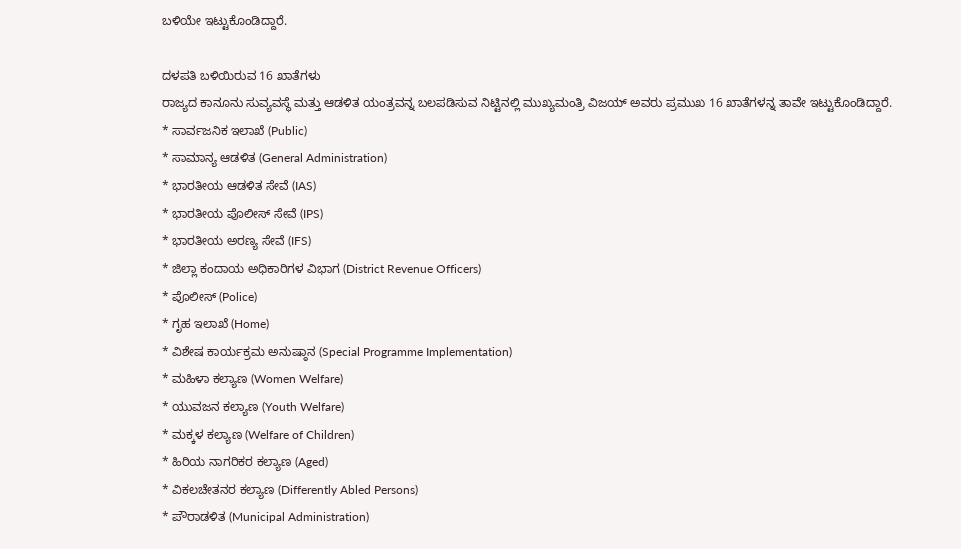ಬಳಿಯೇ ಇಟ್ಟುಕೊಂಡಿದ್ದಾರೆ.

ದಳಪತಿ ಬಳಿಯಿರುವ 16 ಖಾತೆಗಳು
ರಾಜ್ಯದ ಕಾನೂನು ಸುವ್ಯವಸ್ಥೆ ಮತ್ತು ಆಡಳಿತ ಯಂತ್ರವನ್ನ ಬಲಪಡಿಸುವ ನಿಟ್ಟಿನಲ್ಲಿ ಮುಖ್ಯಮಂತ್ರಿ ವಿಜಯ್ ಅವರು ಪ್ರಮುಖ 16 ಖಾತೆಗಳನ್ನ ತಾವೇ ಇಟ್ಟುಕೊಂಡಿದ್ದಾರೆ.
* ಸಾರ್ವಜನಿಕ ಇಲಾಖೆ (Public)
* ಸಾಮಾನ್ಯ ಆಡಳಿತ (General Administration)
* ಭಾರತೀಯ ಆಡಳಿತ ಸೇವೆ (IAS)
* ಭಾರತೀಯ ಪೊಲೀಸ್ ಸೇವೆ (IPS)
* ಭಾರತೀಯ ಅರಣ್ಯ ಸೇವೆ (IFS)
* ಜಿಲ್ಲಾ ಕಂದಾಯ ಅಧಿಕಾರಿಗಳ ವಿಭಾಗ (District Revenue Officers)
* ಪೊಲೀಸ್ (Police)
* ಗೃಹ ಇಲಾಖೆ (Home)
* ವಿಶೇಷ ಕಾರ್ಯಕ್ರಮ ಅನುಷ್ಠಾನ (Special Programme Implementation)
* ಮಹಿಳಾ ಕಲ್ಯಾಣ (Women Welfare)
* ಯುವಜನ ಕಲ್ಯಾಣ (Youth Welfare)
* ಮಕ್ಕಳ ಕಲ್ಯಾಣ (Welfare of Children)
* ಹಿರಿಯ ನಾಗರಿಕರ ಕಲ್ಯಾಣ (Aged)
* ವಿಕಲಚೇತನರ ಕಲ್ಯಾಣ (Differently Abled Persons)
* ಪೌರಾಡಳಿತ (Municipal Administration)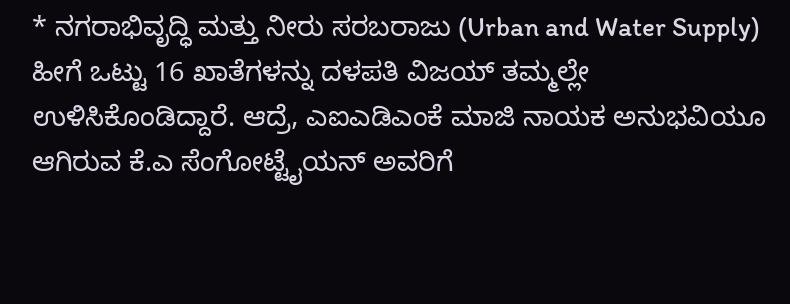* ನಗರಾಭಿವೃದ್ಧಿ ಮತ್ತು ನೀರು ಸರಬರಾಜು (Urban and Water Supply)
ಹೀಗೆ ಒಟ್ಟು 16 ಖಾತೆಗಳನ್ನು ದಳಪತಿ ವಿಜಯ್ ತಮ್ಮಲ್ಲೇ ಉಳಿಸಿಕೊಂಡಿದ್ದಾರೆ. ಆದ್ರೆ, ಎಐಎಡಿಎಂಕೆ ಮಾಜಿ ನಾಯಕ ಅನುಭವಿಯೂ ಆಗಿರುವ ಕೆ.ಎ ಸೆಂಗೋಟ್ಟೈಯನ್ ಅವರಿಗೆ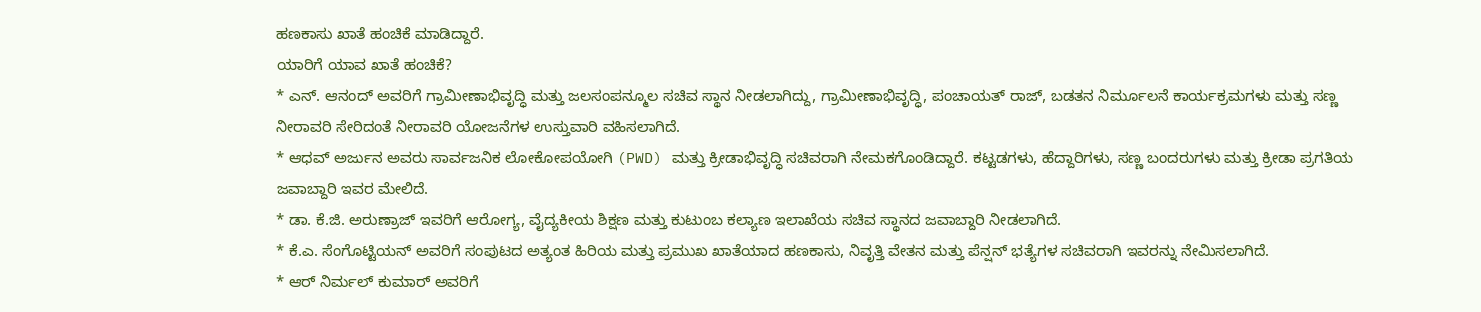ಹಣಕಾಸು ಖಾತೆ ಹಂಚಿಕೆ ಮಾಡಿದ್ದಾರೆ.
ಯಾರಿಗೆ ಯಾವ ಖಾತೆ ಹಂಚಿಕೆ?
* ಎನ್. ಆನಂದ್ ಅವರಿಗೆ ಗ್ರಾಮೀಣಾಭಿವೃದ್ಧಿ ಮತ್ತು ಜಲಸಂಪನ್ಮೂಲ ಸಚಿವ ಸ್ಥಾನ ನೀಡಲಾಗಿದ್ದು, ಗ್ರಾಮೀಣಾಭಿವೃದ್ಧಿ, ಪಂಚಾಯತ್ ರಾಜ್, ಬಡತನ ನಿರ್ಮೂಲನೆ ಕಾರ್ಯಕ್ರಮಗಳು ಮತ್ತು ಸಣ್ಣ ನೀರಾವರಿ ಸೇರಿದಂತೆ ನೀರಾವರಿ ಯೋಜನೆಗಳ ಉಸ್ತುವಾರಿ ವಹಿಸಲಾಗಿದೆ.
* ಆಧವ್ ಅರ್ಜುನ ಅವರು ಸಾರ್ವಜನಿಕ ಲೋಕೋಪಯೋಗಿ (PWD) ಮತ್ತು ಕ್ರೀಡಾಭಿವೃದ್ಧಿ ಸಚಿವರಾಗಿ ನೇಮಕಗೊಂಡಿದ್ದಾರೆ. ಕಟ್ಟಡಗಳು, ಹೆದ್ದಾರಿಗಳು, ಸಣ್ಣ ಬಂದರುಗಳು ಮತ್ತು ಕ್ರೀಡಾ ಪ್ರಗತಿಯ ಜವಾಬ್ದಾರಿ ಇವರ ಮೇಲಿದೆ.
* ಡಾ. ಕೆ.ಜಿ. ಅರುಣ್ರಾಜ್ ಇವರಿಗೆ ಆರೋಗ್ಯ, ವೈದ್ಯಕೀಯ ಶಿಕ್ಷಣ ಮತ್ತು ಕುಟುಂಬ ಕಲ್ಯಾಣ ಇಲಾಖೆಯ ಸಚಿವ ಸ್ಥಾನದ ಜವಾಬ್ದಾರಿ ನೀಡಲಾಗಿದೆ.
* ಕೆ.ಎ. ಸೆಂಗೊಟ್ಟಿಯನ್ ಅವರಿಗೆ ಸಂಪುಟದ ಅತ್ಯಂತ ಹಿರಿಯ ಮತ್ತು ಪ್ರಮುಖ ಖಾತೆಯಾದ ಹಣಕಾಸು, ನಿವೃತ್ತಿ ವೇತನ ಮತ್ತು ಪೆನ್ಷನ್ ಭತ್ಯೆಗಳ ಸಚಿವರಾಗಿ ಇವರನ್ನು ನೇಮಿಸಲಾಗಿದೆ.
* ಆರ್ ನಿರ್ಮಲ್ ಕುಮಾರ್ ಅವರಿಗೆ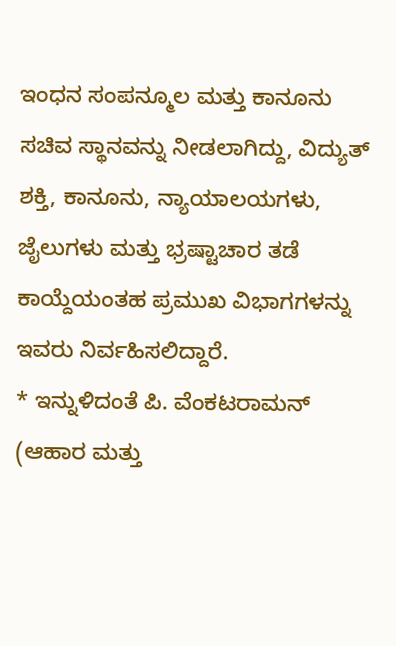ಇಂಧನ ಸಂಪನ್ಮೂಲ ಮತ್ತು ಕಾನೂನು ಸಚಿವ ಸ್ಥಾನವನ್ನು ನೀಡಲಾಗಿದ್ದು, ವಿದ್ಯುತ್ ಶಕ್ತಿ, ಕಾನೂನು, ನ್ಯಾಯಾಲಯಗಳು, ಜೈಲುಗಳು ಮತ್ತು ಭ್ರಷ್ಟಾಚಾರ ತಡೆ ಕಾಯ್ದೆಯಂತಹ ಪ್ರಮುಖ ವಿಭಾಗಗಳನ್ನು ಇವರು ನಿರ್ವಹಿಸಲಿದ್ದಾರೆ.
* ಇನ್ನುಳಿದಂತೆ ಪಿ. ವೆಂಕಟರಾಮನ್ (ಆಹಾರ ಮತ್ತು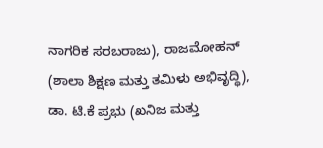ನಾಗರಿಕ ಸರಬರಾಜು), ರಾಜಮೋಹನ್ (ಶಾಲಾ ಶಿಕ್ಷಣ ಮತ್ತು ತಮಿಳು ಅಭಿವೃದ್ಧಿ), ಡಾ. ಟಿ.ಕೆ ಪ್ರಭು (ಖನಿಜ ಮತ್ತು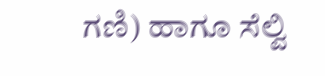ಗಣಿ) ಹಾಗೂ ಸೆಲ್ವಿ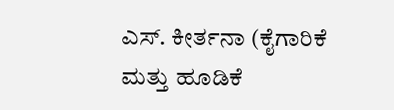ಎಸ್. ಕೀರ್ತನಾ (ಕೈಗಾರಿಕೆ ಮತ್ತು ಹೂಡಿಕೆ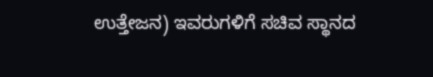ಉತ್ತೇಜನ) ಇವರುಗಳಿಗೆ ಸಚಿವ ಸ್ಥಾನದ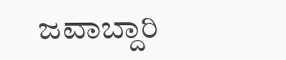ಜವಾಬ್ದಾರಿ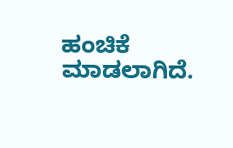ಹಂಚಿಕೆ ಮಾಡಲಾಗಿದೆ.